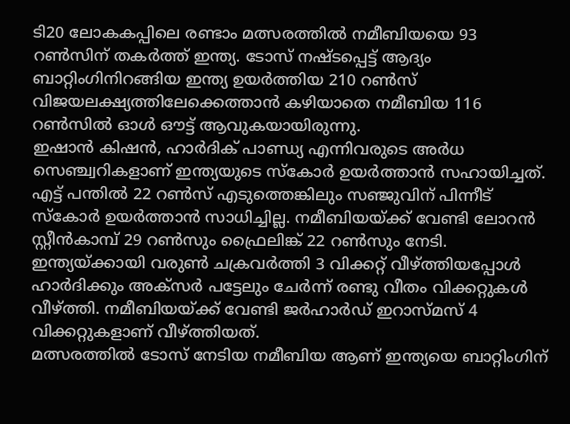ടി20 ലോകകപ്പിലെ രണ്ടാം മത്സരത്തിൽ നമീബിയയെ 93 റൺസിന് തകർത്ത് ഇന്ത്യ. ടോസ് നഷ്ടപ്പെട്ട് ആദ്യം ബാറ്റിംഗിനിറങ്ങിയ ഇന്ത്യ ഉയർത്തിയ 210 റൺസ് വിജയലക്ഷ്യത്തിലേക്കെത്താൻ കഴിയാതെ നമീബിയ 116 റൺസിൽ ഓൾ ഔട്ട് ആവുകയായിരുന്നു.
ഇഷാൻ കിഷൻ, ഹാർദിക് പാണ്ഡ്യ എന്നിവരുടെ അർധ സെഞ്ച്വറികളാണ് ഇന്ത്യയുടെ സ്കോർ ഉയർത്താൻ സഹായിച്ചത്. എട്ട് പന്തിൽ 22 റൺസ് എടുത്തെങ്കിലും സഞ്ജുവിന് പിന്നീട് സ്കോർ ഉയർത്താൻ സാധിച്ചില്ല. നമീബിയയ്ക്ക് വേണ്ടി ലോറൻ സ്റ്റീൻകാമ്പ് 29 റൺസും ഫ്രൈലിങ്ക് 22 റൺസും നേടി.
ഇന്ത്യയ്ക്കായി വരുൺ ചക്രവർത്തി 3 വിക്കറ്റ് വീഴ്ത്തിയപ്പോൾ ഹാർദിക്കും അക്സർ പട്ടേലും ചേർന്ന് രണ്ടു വീതം വിക്കറ്റുകൾ വീഴ്ത്തി. നമീബിയയ്ക്ക് വേണ്ടി ജർഹാർഡ് ഇറാസ്മസ് 4 വിക്കറ്റുകളാണ് വീഴ്ത്തിയത്.
മത്സരത്തിൽ ടോസ് നേടിയ നമീബിയ ആണ് ഇന്ത്യയെ ബാറ്റിംഗിന്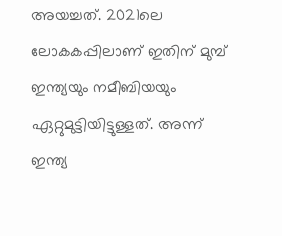അയച്ചത്. 2021ലെ ലോകകപ്പിലാണ് ഇതിന് മുമ്പ് ഇന്ത്യയും നമീബിയയും ഏറ്റുമുട്ടിയിട്ടുള്ളത്. അന്ന് ഇന്ത്യ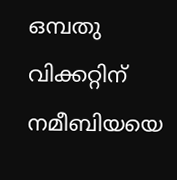ഒമ്പതു വിക്കറ്റിന് നമീബിയയെ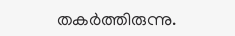തകർത്തിരുന്നു.